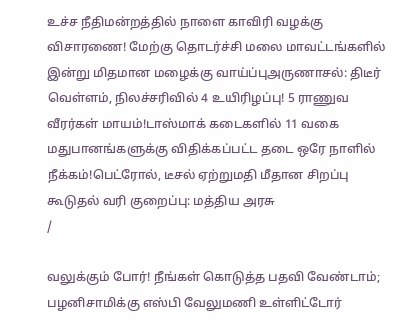உச்ச நீதிமன்றத்தில் நாளை காவிரி வழக்கு விசாரணை! மேற்கு தொடர்ச்சி மலை மாவட்டங்களில் இன்று மிதமான மழைக்கு வாய்ப்புஅருணாசல்: திடீர் வெள்ளம், நிலச்சரிவில் 4 உயிரிழப்பு! 5 ராணுவ வீரர்கள் மாயம்!டாஸ்மாக் கடைகளில் 11 வகை மதுபானங்களுக்கு விதிக்கப்பட்ட தடை ஒரே நாளில் நீக்கம்!பெட்ரோல், டீசல் ஏற்றுமதி மீதான சிறப்பு கூடுதல் வரி குறைப்பு: மத்திய அரசு
/

வலுக்கும் போர்! நீங்கள் கொடுத்த பதவி வேண்டாம்; பழனிசாமிக்கு எஸ்பி வேலுமணி உள்ளிட்டோர்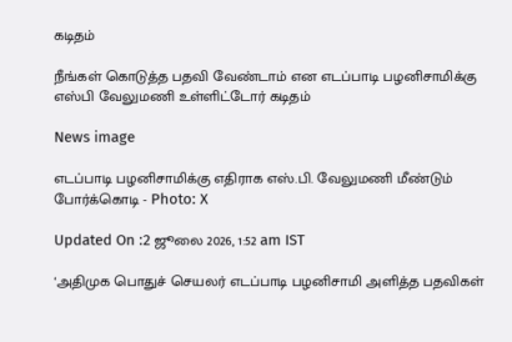கடிதம்

நீங்கள் கொடுத்த பதவி வேண்டாம் என எடப்பாடி பழனிசாமிக்கு எஸ்பி வேலுமணி உள்ளிட்டோர் கடிதம்

News image

எடப்பாடி பழனிசாமிக்கு எதிராக எஸ்.பி. வேலுமணி மீண்டும் போர்க்கொடி - Photo: X

Updated On :2 ஜூலை 2026, 1:52 am IST

‘அதிமுக பொதுச் செயலர் எடப்பாடி பழனிசாமி அளித்த பதவிகள்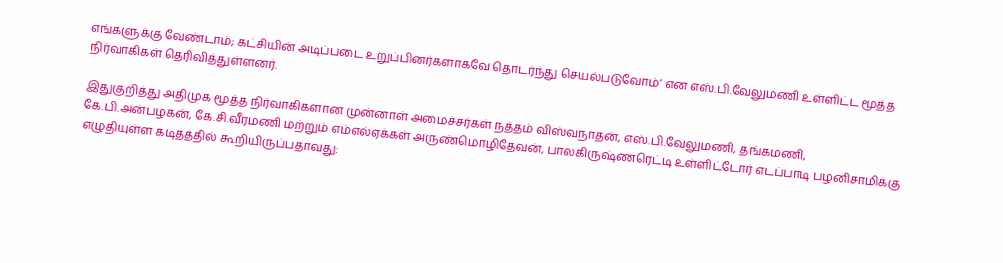எங்களுக்கு வேண்டாம்; கட்சியின் அடிப்படை உறுப்பினர்களாகவே தொடர்ந்து செயல்படுவோம்’ என எஸ்.பி.வேலுமணி உள்ளிட்ட மூத்த நிர்வாகிகள் தெரிவித்துள்ளனர்.

இதுகுறித்து அதிமுக மூத்த நிர்வாகிகளான முன்னாள் அமைச்சர்கள் நத்தம் விஸ்வநாதன், எஸ்.பி.வேலுமணி, தங்கமணி, கே.பி.அன்பழகன், கே.சி.வீரமணி மற்றும் எம்எல்ஏக்கள் அருண்மொழிதேவன், பாலகிருஷ்ணரெட்டி உள்ளிட்டோர் எடப்பாடி பழனிசாமிக்கு எழுதியுள்ள கடிதத்தில் கூறியிருப்பதாவது: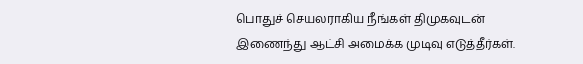பொதுச் செயலராகிய நீங்கள் திமுகவுடன் இணைந்து ஆட்சி அமைக்க முடிவு எடுத்தீர்கள்.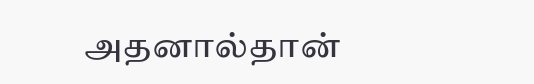அதனால்தான்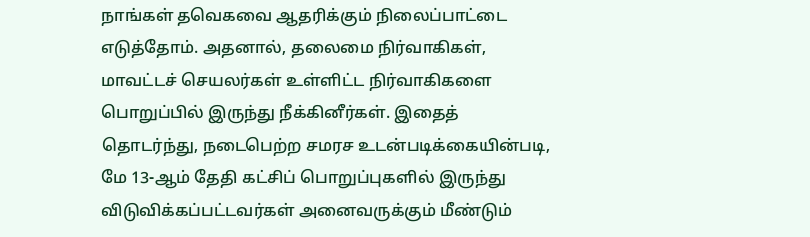நாங்கள் தவெகவை ஆதரிக்கும் நிலைப்பாட்டை எடுத்தோம். அதனால், தலைமை நிர்வாகிகள், மாவட்டச் செயலர்கள் உள்ளிட்ட நிர்வாகிகளை பொறுப்பில் இருந்து நீக்கினீர்கள். இதைத் தொடர்ந்து, நடைபெற்ற சமரச உடன்படிக்கையின்படி, மே 13-ஆம் தேதி கட்சிப் பொறுப்புகளில் இருந்து விடுவிக்கப்பட்டவர்கள் அனைவருக்கும் மீண்டும்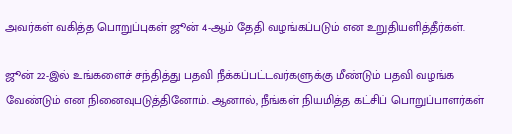அவர்கள் வகித்த பொறுப்புகள் ஜூன் 4-ஆம் தேதி வழங்கப்படும் என உறுதியளித்தீர்கள்.

ஜூன் 22-இல் உங்களைச் சந்தித்து பதவி நீக்கப்பட்டவர்களுக்கு மீண்டும் பதவி வழங்க வேண்டும் என நினைவுபடுத்தினோம். ஆனால், நீங்கள் நியமித்த கட்சிப் பொறுப்பாளர்கள்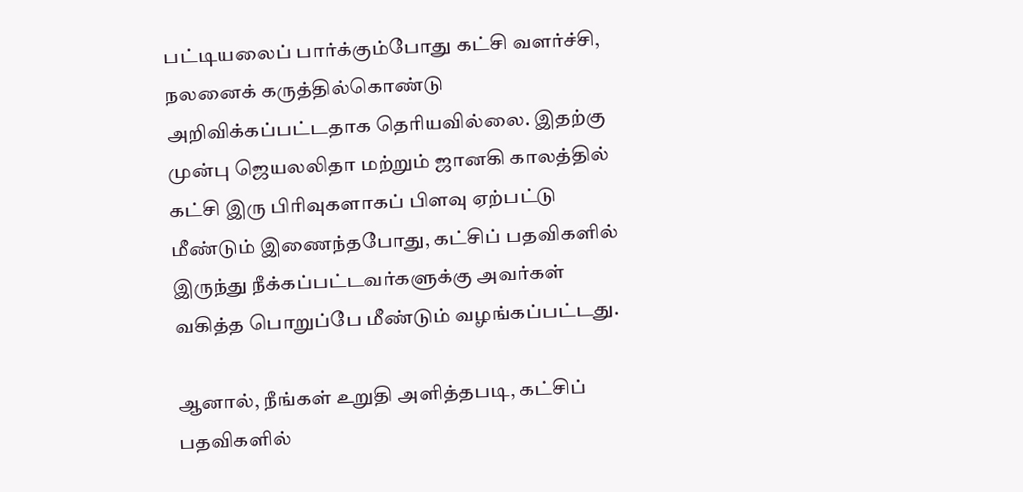பட்டியலைப் பார்க்கும்போது கட்சி வளர்ச்சி, நலனைக் கருத்தில்கொண்டு அறிவிக்கப்பட்டதாக தெரியவில்லை. இதற்கு முன்பு ஜெயலலிதா மற்றும் ஜானகி காலத்தில் கட்சி இரு பிரிவுகளாகப் பிளவு ஏற்பட்டு மீண்டும் இணைந்தபோது, கட்சிப் பதவிகளில் இருந்து நீக்கப்பட்டவர்களுக்கு அவர்கள் வகித்த பொறுப்பே மீண்டும் வழங்கப்பட்டது.

ஆனால், நீங்கள் உறுதி அளித்தபடி, கட்சிப் பதவிகளில்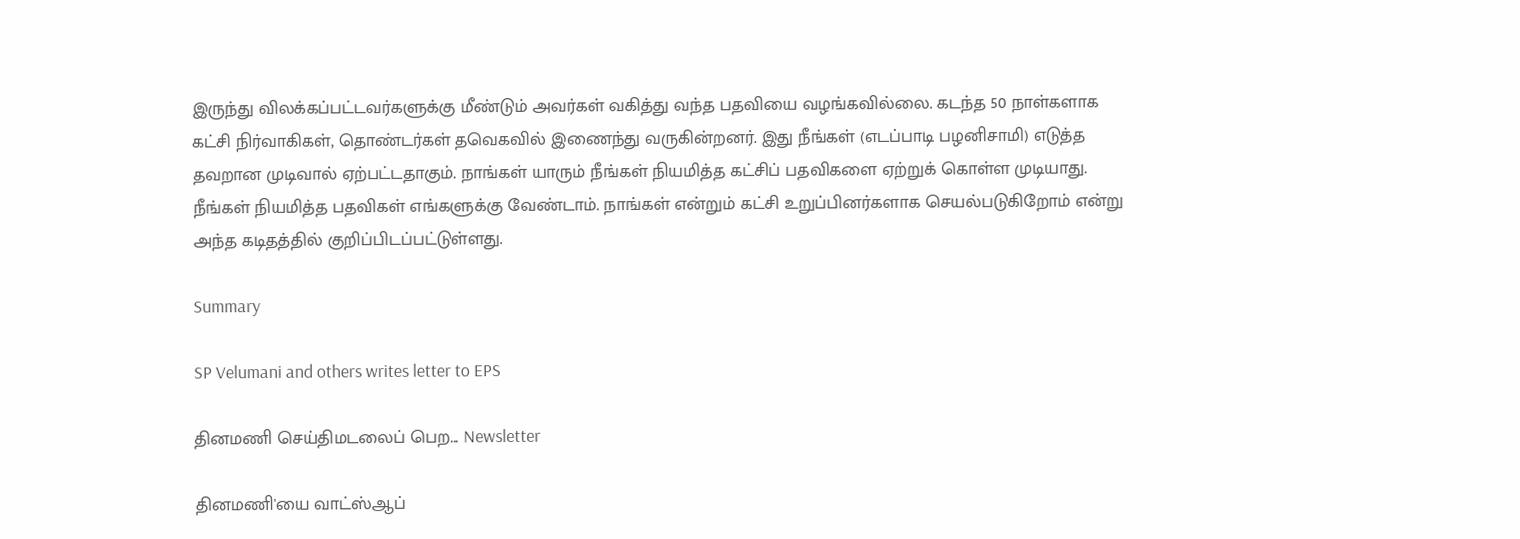இருந்து விலக்கப்பட்டவர்களுக்கு மீண்டும் அவர்கள் வகித்து வந்த பதவியை வழங்கவில்லை. கடந்த 50 நாள்களாக கட்சி நிர்வாகிகள், தொண்டர்கள் தவெகவில் இணைந்து வருகின்றனர். இது நீங்கள் (எடப்பாடி பழனிசாமி) எடுத்த தவறான முடிவால் ஏற்பட்டதாகும். நாங்கள் யாரும் நீங்கள் நியமித்த கட்சிப் பதவிகளை ஏற்றுக் கொள்ள முடியாது. நீங்கள் நியமித்த பதவிகள் எங்களுக்கு வேண்டாம். நாங்கள் என்றும் கட்சி உறுப்பினர்களாக செயல்படுகிறோம் என்று அந்த கடிதத்தில் குறிப்பிடப்பட்டுள்ளது.

Summary

SP Velumani and others writes letter to EPS

தினமணி செய்திமடலைப் பெற... Newsletter

தினமணி'யை வாட்ஸ்ஆப்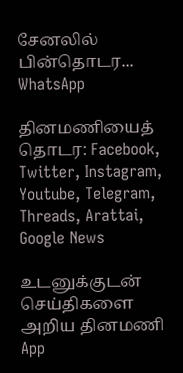சேனலில் பின்தொடர... WhatsApp

தினமணியைத் தொடர: Facebook, Twitter, Instagram, Youtube, Telegram, Threads, Arattai, Google News

உடனுக்குடன் செய்திகளை அறிய தினமணி App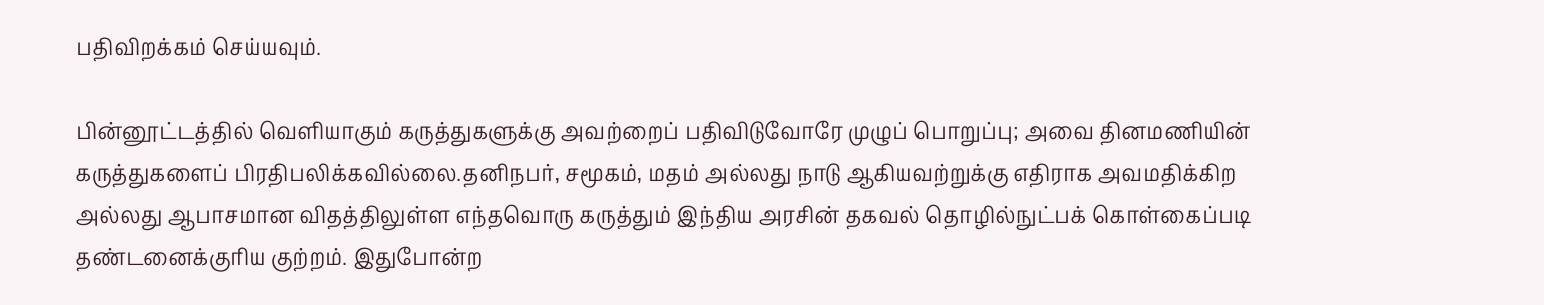பதிவிறக்கம் செய்யவும்.

பின்னூட்டத்தில் வெளியாகும் கருத்துகளுக்கு அவற்றைப் பதிவிடுவோரே முழுப் பொறுப்பு; அவை தினமணியின் கருத்துகளைப் பிரதிபலிக்கவில்லை.தனிநபர், சமூகம், மதம் அல்லது நாடு ஆகியவற்றுக்கு எதிராக அவமதிக்கிற அல்லது ஆபாசமான விதத்திலுள்ள எந்தவொரு கருத்தும் இந்திய அரசின் தகவல் தொழில்நுட்பக் கொள்கைப்படி தண்டனைக்குரிய குற்றம். இதுபோன்ற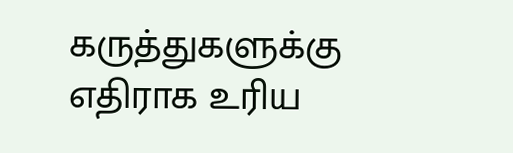கருத்துகளுக்கு எதிராக உரிய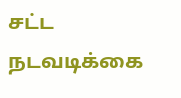சட்ட நடவடிக்கை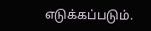எடுக்கப்படும்.